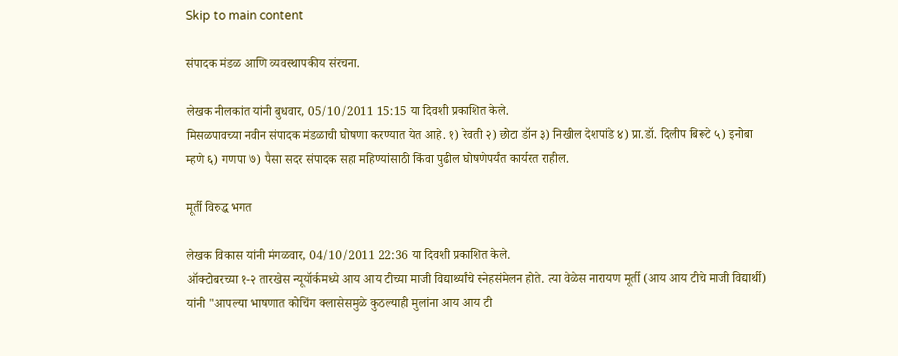Skip to main content

संपादक मंडळ आणि व्यवस्थापकीय संरचना.

लेखक नीलकांत यांनी बुधवार, 05/10/2011 15:15 या दिवशी प्रकाशित केले.
मिसळपावच्या नवीन संपादक मंडळाची घोषणा करण्यात येत आहे. १) रेवती २) छोटा डॉन ३) निखील देशपांडे ४) प्रा.डॉ. दिलीप बिरूटे ५) इनोबा म्हणे ६) गणपा ७) पैसा सदर संपादक सहा महिण्यांसाठी किंवा पुढील घोषणेपर्यंत कार्यरत राहील.

मूर्ती विरुद्ध भगत

लेखक विकास यांनी मंगळवार, 04/10/2011 22:36 या दिवशी प्रकाशित केले.
ऑक्टोबरच्या १-२ तारखेस न्यूयॉर्कमध्ये आय आय टीच्या माजी विद्यार्थ्यांचे स्नेहसंमेलन होते. त्या वेळेस नारायण मूर्ती (आय आय टीचे माजी विद्यार्थी) यांनी "आपल्या भाषणात कोचिंग क्लासेसमुळे कुठल्याही मुलांना आय आय टी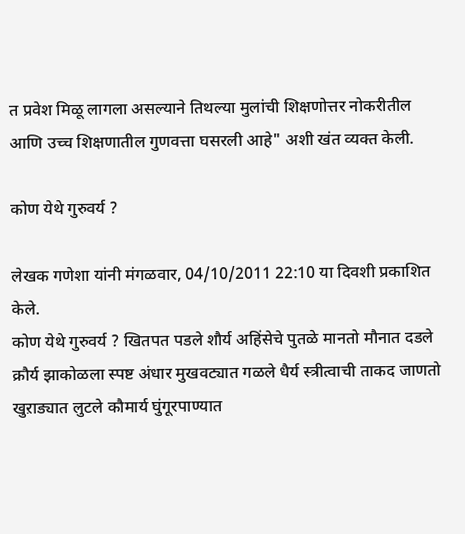त प्रवेश मिळू लागला असल्याने तिथल्या मुलांची शिक्षणोत्तर नोकरीतील आणि उच्च शिक्षणातील गुणवत्ता घसरली आहे" अशी खंत व्यक्त केली.

कोण येथे गुरुवर्य ?

लेखक गणेशा यांनी मंगळवार, 04/10/2011 22:10 या दिवशी प्रकाशित केले.
कोण येथे गुरुवर्य ? खितपत पडले शौर्य अहिंसेचे पुतळे मानतो मौनात दडले क्रौर्य झाकोळला स्पष्ट अंधार मुखवट्यात गळले धैर्य स्त्रीत्वाची ताकद जाणतो खुऱाड्यात लुटले कौमार्य घुंगूरपाण्यात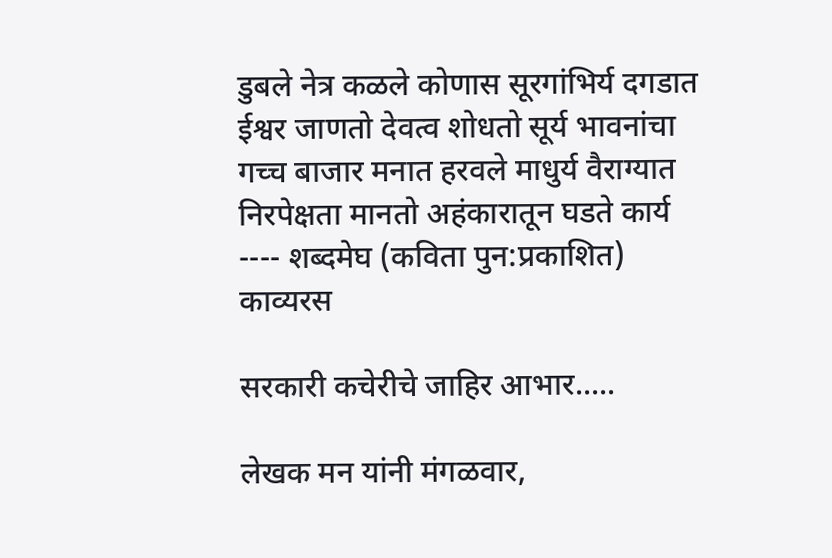डुबले नेत्र कळले कोणास सूरगांभिर्य दगडात ईश्वर जाणतो देवत्व शोधतो सूर्य भावनांचा गच्च बाजार मनात हरवले माधुर्य वैराग्यात निरपेक्षता मानतो अहंकारातून घडते कार्य ---- शब्दमेघ (कविता पुन:प्रकाशित)
काव्यरस

सरकारी कचेरीचे जाहिर आभार.....

लेखक मन यांनी मंगळवार,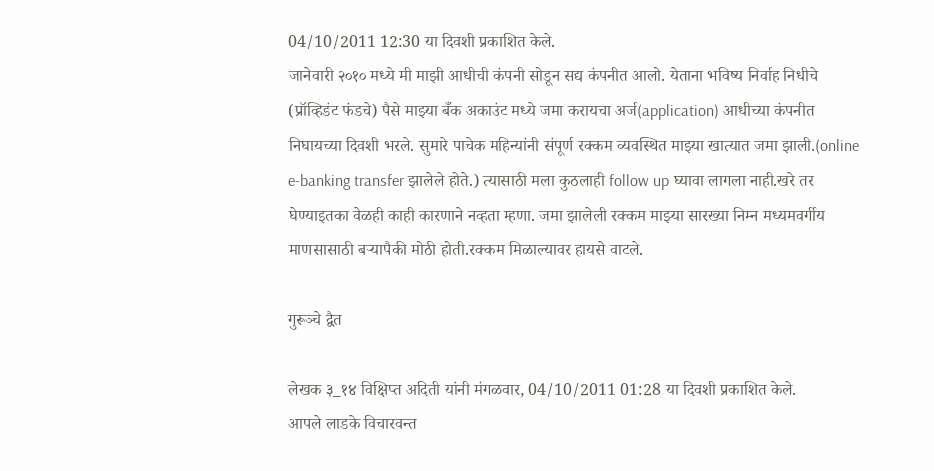04/10/2011 12:30 या दिवशी प्रकाशित केले.
जानेवारी २०१० मध्ये मी माझी आधीची कंपनी सोडून सद्य कंपनीत आलो. येताना भविष्य निर्वाह निधीचे (प्रॉव्हिडंट फंडचे) पैसे माझ्या बँक अकाउंट मध्ये जमा करायचा अर्ज(application) आधीच्या कंपनीत निघायच्या दिवशी भरले. सुमारे पाचेक महिन्यांनी संपूर्ण रक्कम व्यवस्थित माझ्या खात्यात जमा झाली.(online e-banking transfer झालेले होते.) त्यासाठी मला कुठलाही follow up घ्यावा लागला नाही.खरे तर घेण्याइतका वेळही काही कारणाने नव्हता म्हणा. जमा झालेली रक्कम माझ्या सारख्या निम्न मध्यमवर्गीय माणसासाठी बर्‍यापैकी मोठी होती.रक्कम मिळाल्यावर हायसे वाटले.

गुरूञ्चे द्वैत

लेखक ३_१४ विक्षिप्त अदिती यांनी मंगळवार, 04/10/2011 01:28 या दिवशी प्रकाशित केले.
आपले लाडके विचारवन्त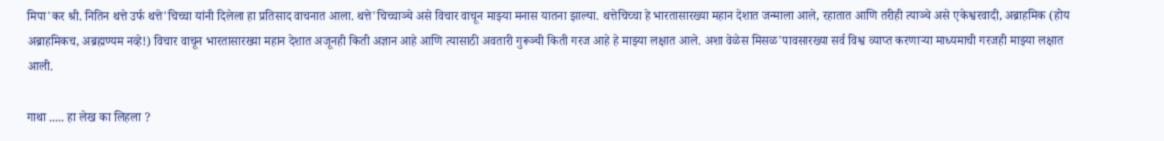मिपा'कर श्री. नितिन थत्ते उर्फ थत्ते'चिच्चा यांनी दिलेला हा प्रतिसाद वाचनात आला. थत्ते'चिच्चाञ्चे असे विचार वाचून माझ्या मनास यातना झाल्या. थत्तेचिच्चा हे भारतासारख्या महान देशात जन्माला आले, रहातात आणि तरीही त्याञ्चे असे एकेश्वरवादी, अब्राहमिक (होय अब्राहमिकच, अब्रह्मण्यम नव्हे!) विचार वाचून भारतासारख्या महान देशात अजूनही किती अज्ञान आहे आणि त्यासाठी अवतारी गुरूञ्ची किती गरज आहे हे माझ्या लक्षात आले. अशा वेळेस मिसळ'पावसारख्या सर्व विश्व व्याप्त करणार्‍या माध्यमाची गरजही माझ्या लक्षात आली.

गाथा ..... हा लेख का लिहला ?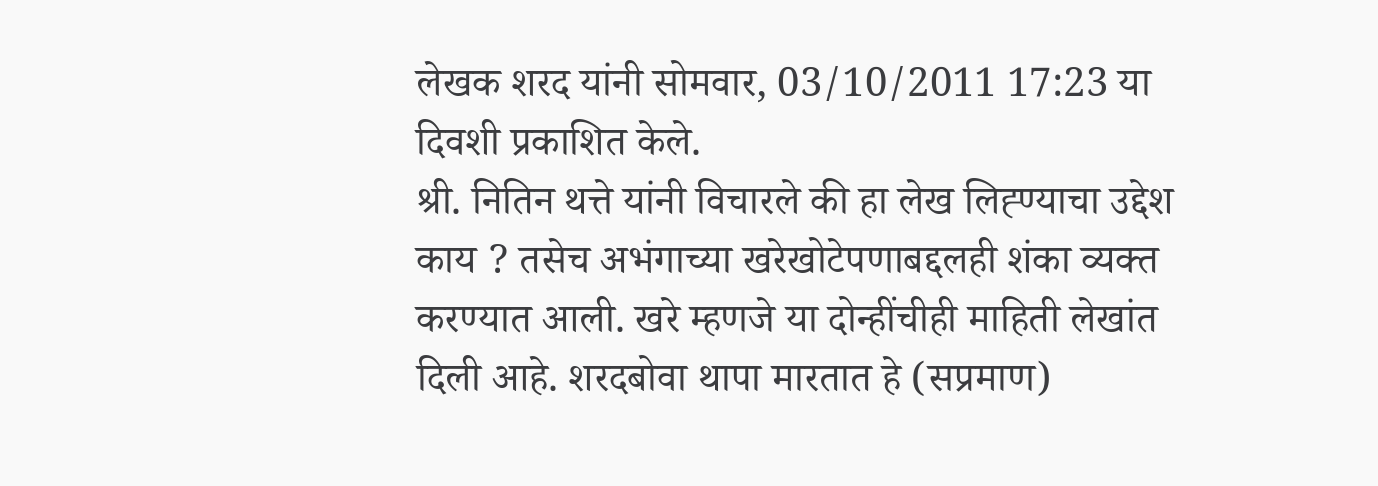लेखक शरद यांनी सोमवार, 03/10/2011 17:23 या दिवशी प्रकाशित केले.
श्री. नितिन थत्ते यांनी विचारले की हा लेख लिह्ण्याचा उद्देश काय ? तसेच अभंगाच्या खरेखोटेपणाबद्दलही शंका व्यक्त करण्यात आली. खरे म्हणजे या दोन्हींचीही माहिती लेखांत दिली आहे. शरदबोवा थापा मारतात हे (सप्रमाण)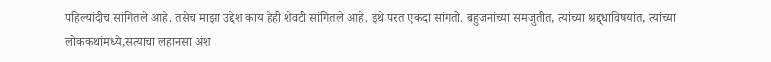पहिल्यांदीच सांगितले आहे. तसेच माझा उद्देश काय हेही शेवटी सांगितले आहे. इथे परत एकदा सांगतो. बहुजनांच्या समजुतीत, त्यांच्या श्रद्द्धाविषयांत, त्यांच्या लोककथांमध्ये,सत्याचा लहानसा अंश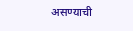असण्याची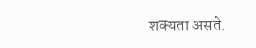शक्यता असते.